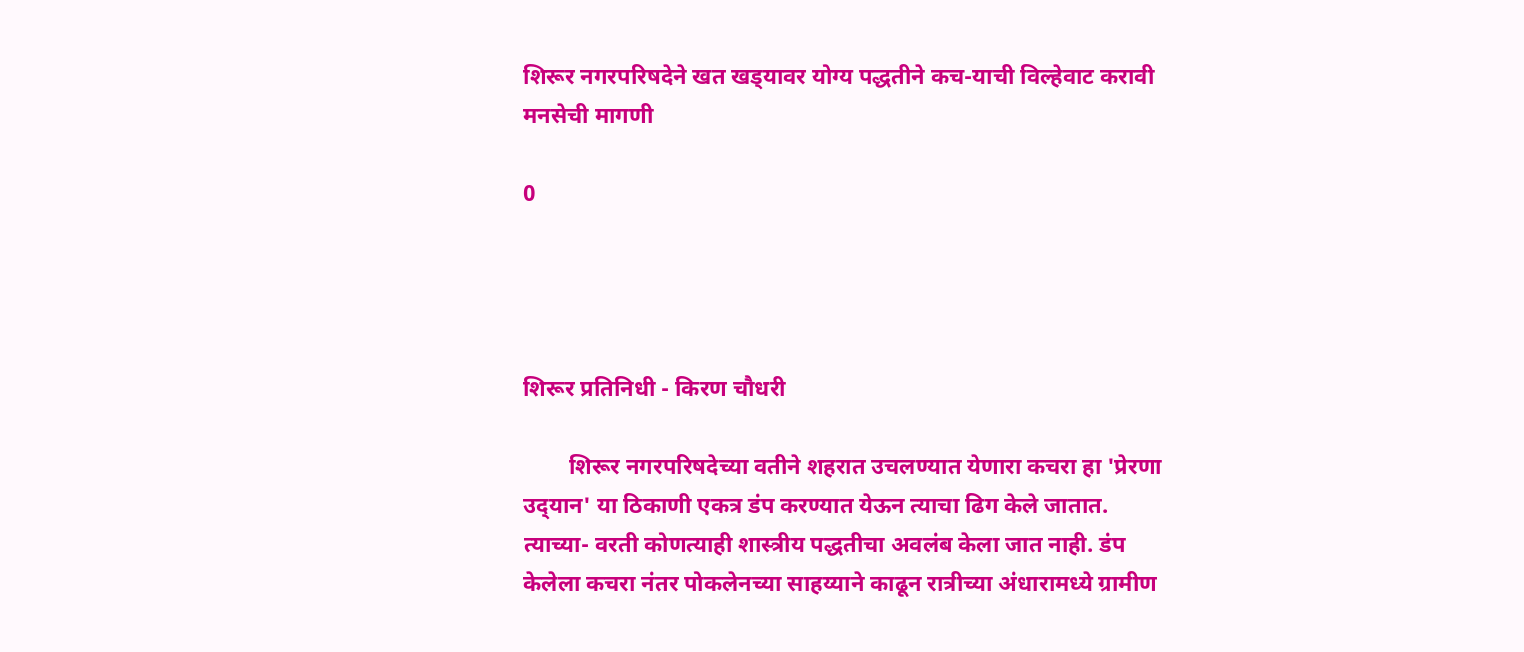शिरूर नगरपरिषदेने खत खड्‌यावर योग्य पद्धतीने कच-याची विल्हेवाट करावी मनसेची मागणी

0




शिरूर प्रतिनिधी - किरण चौधरी

        शिरूर नगरपरिषदेच्या वतीने शहरात उचलण्यात येणारा कचरा हा 'प्रेरणा उद्‌यान' या ठिकाणी एकत्र डंप करण्यात येऊन त्याचा ढिग केले जातात. त्याच्या- वरती कोणत्याही शास्त्रीय पद्धतीचा अवलंब केला जात नाही. डंप केलेला कचरा नंतर पोकलेनच्या साहय्याने काढून रात्रीच्या अंधारामध्ये ग्रामीण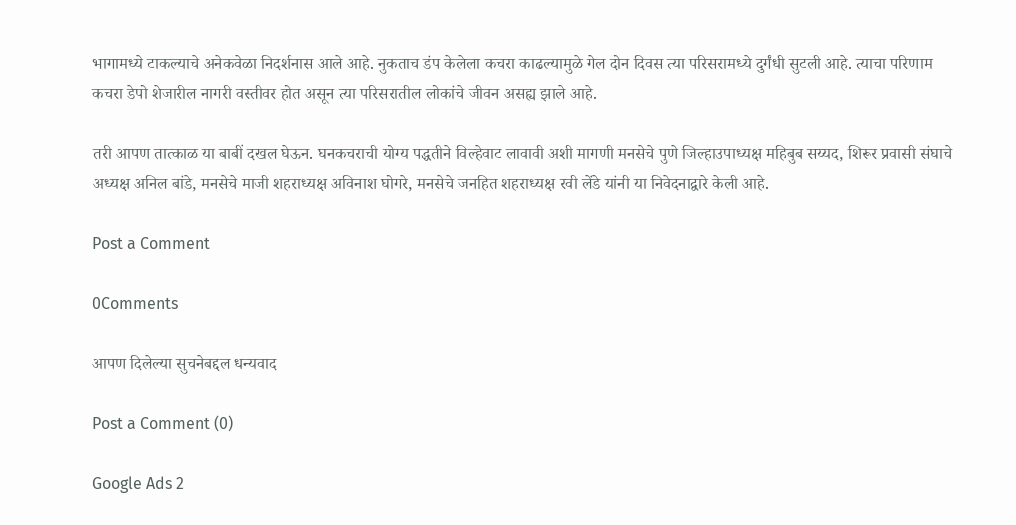भागामध्ये टाकल्याचे अनेकवेळा निदर्शनास आले आहे. नुकताच डंप केलेला कचरा काढल्यामुळे गेल दोन दिवस त्या परिसरामध्ये दुर्गंधी सुटली आहे. त्याचा परिणाम कचरा डेपो शेजारील नागरी वस्तीवर होत असून त्या परिसरातील लोकांचे जीवन असह्य झाले आहे.

तरी आपण तात्काळ या बाबीं दखल घेऊन. घनकचराची योग्य पद्धतीने विल्हेवाट लावावी अशी मागणी मनसेचे पुणे जिल्हाउपाध्यक्ष महिबुब सय्यद, शिरूर प्रवासी संघाचे अध्यक्ष अनिल बांडे, मनसेचे माजी शहराध्यक्ष अविनाश घोगरे, मनसेचे जनहित शहराध्यक्ष रवी लेंडे यांनी या निवेदनाद्वारे केली आहे.

Post a Comment

0Comments

आपण दिलेल्या सुचनेबद्दल धन्यवाद

Post a Comment (0)

Google Ads 2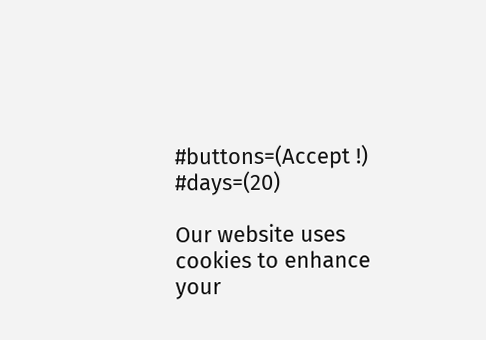#buttons=(Accept !) #days=(20)

Our website uses cookies to enhance your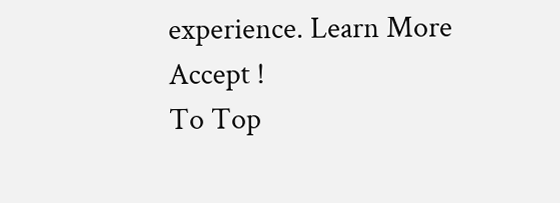experience. Learn More
Accept !
To Top